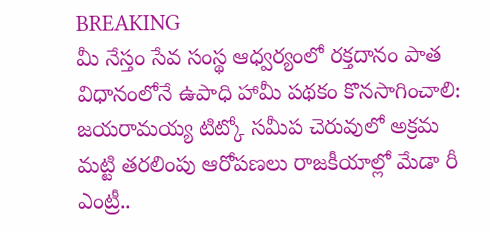BREAKING
మీ నేస్తం సేవ సంస్థ ఆధ్వర్యంలో రక్తదానం పాత విధానంలోనే ఉపాధి హామీ పథకం కొనసాగించాలి: జయరామయ్య టిట్కో సమీప చెరువులో అక్రమ మట్టి తరలింపు ఆరోపణలు రాజకీయాల్లో మేడా రీ ఎంట్రీ..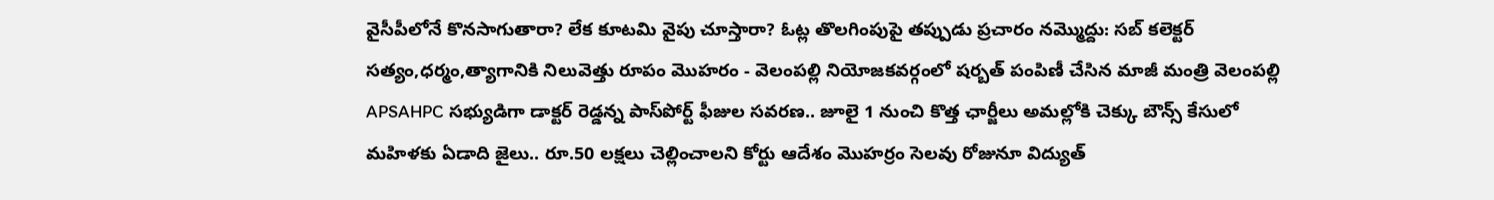వైసీపీలోనే కొనసాగుతారా? లేక కూటమి వైపు చూస్తారా? ఓట్ల తొలగింపుపై తప్పుడు ప్రచారం నమ్మొద్దు: సబ్ కలెక్టర్ సత్యం,ధర్మం,త్యాగానికి నిలువెత్తు రూపం మొహరం - వెలంపల్లి నియోజకవర్గంలో షర్బత్ పంపిణీ చేసిన మాజీ మంత్రి వెలంపల్లి APSAHPC సభ్యుడిగా డాక్టర్ రెడ్డన్న పాస్‌పోర్ట్ ఫీజుల సవరణ.. జూలై 1 నుంచి కొత్త ఛార్జీలు అమల్లోకి చెక్కు బౌన్స్ కేసులో మహిళకు ఏడాది జైలు.. రూ.50 లక్షలు చెల్లించాలని కోర్టు ఆదేశం మొహర్రం సెలవు రోజునూ విద్యుత్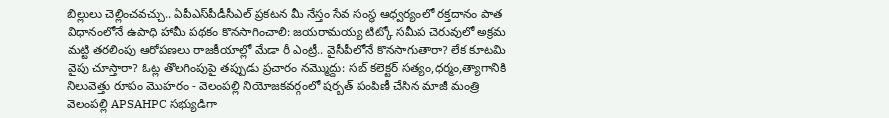బిల్లులు చెల్లించవచ్చు.. ఏపీఎస్‌పీడీసీఎల్ ప్రకటన మీ నేస్తం సేవ సంస్థ ఆధ్వర్యంలో రక్తదానం పాత విధానంలోనే ఉపాధి హామీ పథకం కొనసాగించాలి: జయరామయ్య టిట్కో సమీప చెరువులో అక్రమ మట్టి తరలింపు ఆరోపణలు రాజకీయాల్లో మేడా రీ ఎంట్రీ.. వైసీపీలోనే కొనసాగుతారా? లేక కూటమి వైపు చూస్తారా? ఓట్ల తొలగింపుపై తప్పుడు ప్రచారం నమ్మొద్దు: సబ్ కలెక్టర్ సత్యం,ధర్మం,త్యాగానికి నిలువెత్తు రూపం మొహరం - వెలంపల్లి నియోజకవర్గంలో షర్బత్ పంపిణీ చేసిన మాజీ మంత్రి వెలంపల్లి APSAHPC సభ్యుడిగా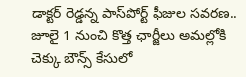డాక్టర్ రెడ్డన్న పాస్‌పోర్ట్ ఫీజుల సవరణ.. జూలై 1 నుంచి కొత్త ఛార్జీలు అమల్లోకి చెక్కు బౌన్స్ కేసులో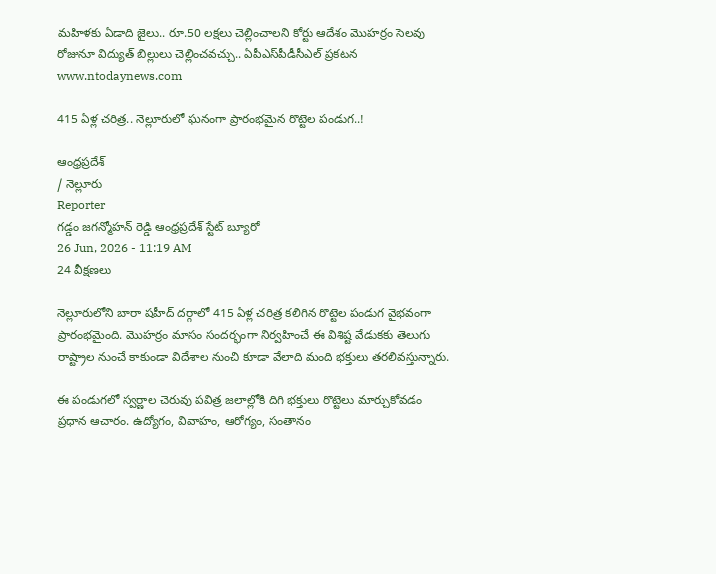మహిళకు ఏడాది జైలు.. రూ.50 లక్షలు చెల్లించాలని కోర్టు ఆదేశం మొహర్రం సెలవు రోజునూ విద్యుత్ బిల్లులు చెల్లించవచ్చు.. ఏపీఎస్‌పీడీసీఎల్ ప్రకటన
www.ntodaynews.com

415 ఏళ్ల చరిత్ర.. నెల్లూరులో ఘనంగా ప్రారంభమైన రొట్టెల పండుగ..!

ఆంధ్రప్రదేశ్
/ నెల్లూరు
Reporter
గడ్డం జగన్మోహన్ రెడ్డి ఆంధ్రప్రదేశ్ స్టేట్ బ్యూరో
26 Jun, 2026 - 11:19 AM
24 వీక్షణలు

నెల్లూరులోని బారా షహీద్ దర్గాలో 415 ఏళ్ల చరిత్ర కలిగిన రొట్టెల పండుగ వైభవంగా ప్రారంభమైంది. మొహర్రం మాసం సందర్భంగా నిర్వహించే ఈ విశిష్ట వేడుకకు తెలుగు రాష్ట్రాల నుంచే కాకుండా విదేశాల నుంచి కూడా వేలాది మంది భక్తులు తరలివస్తున్నారు.

ఈ పండుగలో స్వర్ణాల చెరువు పవిత్ర జలాల్లోకి దిగి భక్తులు రొట్టెలు మార్చుకోవడం ప్రధాన ఆచారం. ఉద్యోగం, వివాహం, ఆరోగ్యం, సంతానం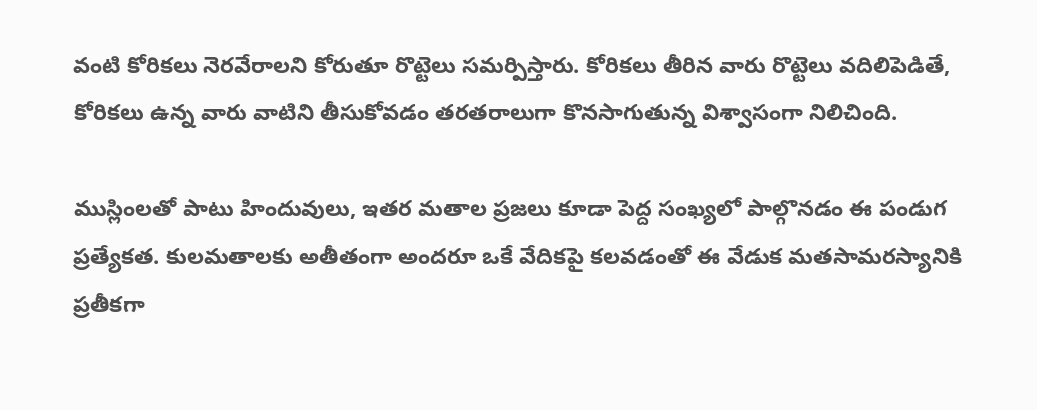వంటి కోరికలు నెరవేరాలని కోరుతూ రొట్టెలు సమర్పిస్తారు. కోరికలు తీరిన వారు రొట్టెలు వదిలిపెడితే, కోరికలు ఉన్న వారు వాటిని తీసుకోవడం తరతరాలుగా కొనసాగుతున్న విశ్వాసంగా నిలిచింది.

ముస్లింలతో పాటు హిందువులు, ఇతర మతాల ప్రజలు కూడా పెద్ద సంఖ్యలో పాల్గొనడం ఈ పండుగ ప్రత్యేకత. కులమతాలకు అతీతంగా అందరూ ఒకే వేదికపై కలవడంతో ఈ వేడుక మతసామరస్యానికి ప్రతీకగా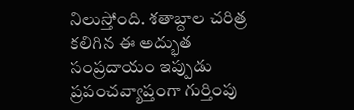నిలుస్తోంది. శతాబ్దాల చరిత్ర కలిగిన ఈ అద్భుత సంప్రదాయం ఇప్పుడు ప్రపంచవ్యాప్తంగా గుర్తింపు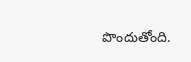పొందుతోంది.